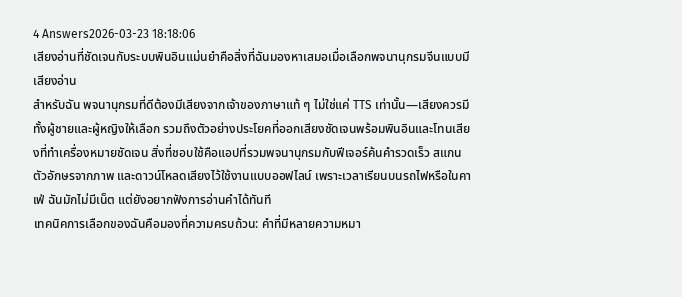4 Answers2026-03-23 18:18:06
เสียงอ่านที่ชัดเจนกับระบบพินอินแม่นยำคือสิ่งที่ฉันมองหาเสมอเมื่อเลือกพจนานุกรมจีนแบบมีเสียงอ่าน
สำหรับฉัน พจนานุกรมที่ดีต้องมีเสียงจากเจ้าของภาษาแท้ ๆ ไม่ใช่แค่ TTS เท่านั้น—เสียงควรมีทั้งผู้ชายและผู้หญิงให้เลือก รวมถึงตัวอย่างประโยคที่ออกเสียงชัดเจนพร้อมพินอินและโทนเสียงที่ทำเครื่องหมายชัดเจน สิ่งที่ชอบใช้คือแอปที่รวมพจนานุกรมกับฟีเจอร์ค้นคำรวดเร็ว สแกนตัวอักษรจากภาพ และดาวน์โหลดเสียงไว้ใช้งานแบบออฟไลน์ เพราะเวลาเรียนบนรถไฟหรือในคาเฟ่ ฉันมักไม่มีเน็ต แต่ยังอยากฟังการอ่านคำได้ทันที
เทคนิคการเลือกของฉันคือมองที่ความครบถ้วน: คำที่มีหลายความหมา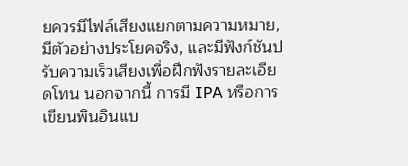ยควรมีไฟล์เสียงแยกตามความหมาย, มีตัวอย่างประโยคจริง, และมีฟังก์ชันปรับความเร็วเสียงเพื่อฝึกฟังรายละเอียดโทน นอกจากนี้ การมี IPA หรือการเขียนพินอินแบ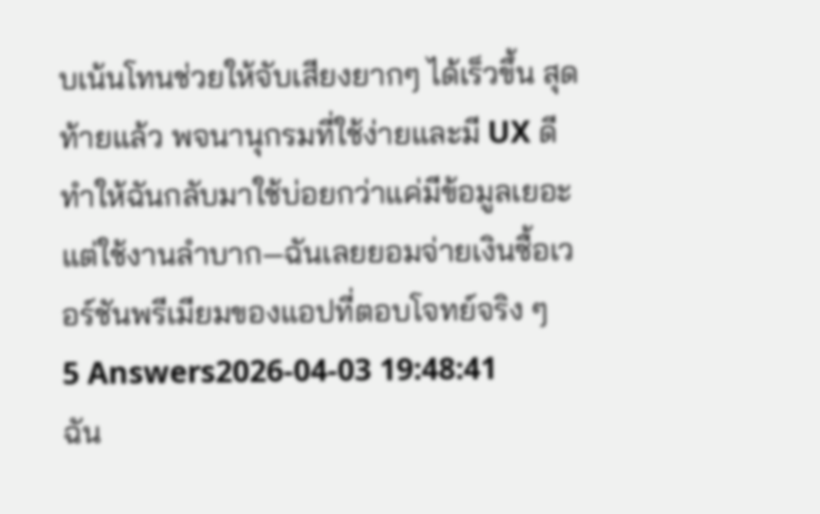บเน้นโทนช่วยให้จับเสียงยากๆ ได้เร็วขึ้น สุดท้ายแล้ว พจนานุกรมที่ใช้ง่ายและมี UX ดีทำให้ฉันกลับมาใช้บ่อยกว่าแค่มีข้อมูลเยอะ แต่ใช้งานลำบาก—ฉันเลยยอมจ่ายเงินซื้อเวอร์ชันพรีเมียมของแอปที่ตอบโจทย์จริง ๆ
5 Answers2026-04-03 19:48:41
ฉัน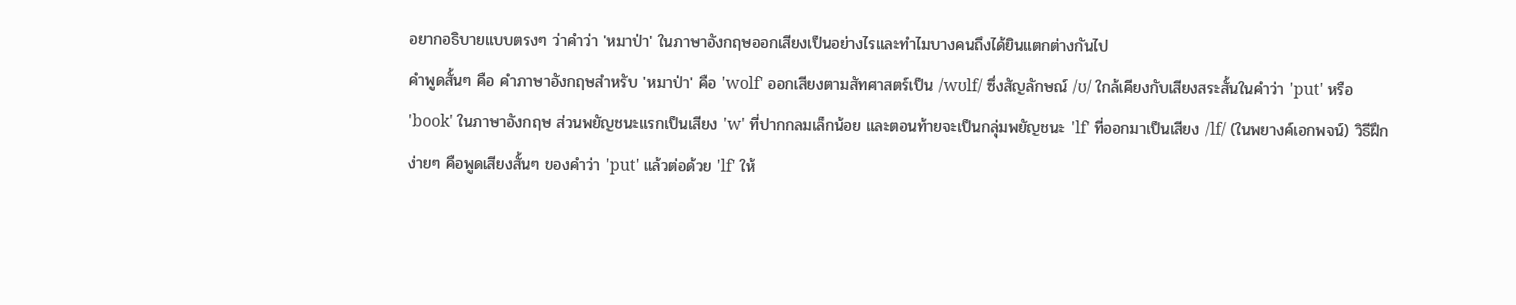อยากอธิบายแบบตรงๆ ว่าคำว่า 'หมาป่า' ในภาษาอังกฤษออกเสียงเป็นอย่างไรและทำไมบางคนถึงได้ยินแตกต่างกันไป
คำพูดสั้นๆ คือ คำภาษาอังกฤษสำหรับ 'หมาป่า' คือ 'wolf' ออกเสียงตามสัทศาสตร์เป็น /wʊlf/ ซึ่งสัญลักษณ์ /ʊ/ ใกล้เคียงกับเสียงสระสั้นในคำว่า 'put' หรือ 'book' ในภาษาอังกฤษ ส่วนพยัญชนะแรกเป็นเสียง 'w' ที่ปากกลมเล็กน้อย และตอนท้ายจะเป็นกลุ่มพยัญชนะ 'lf' ที่ออกมาเป็นเสียง /lf/ (ในพยางค์เอกพจน์) วิธีฝึกง่ายๆ คือพูดเสียงสั้นๆ ของคำว่า 'put' แล้วต่อด้วย 'lf' ให้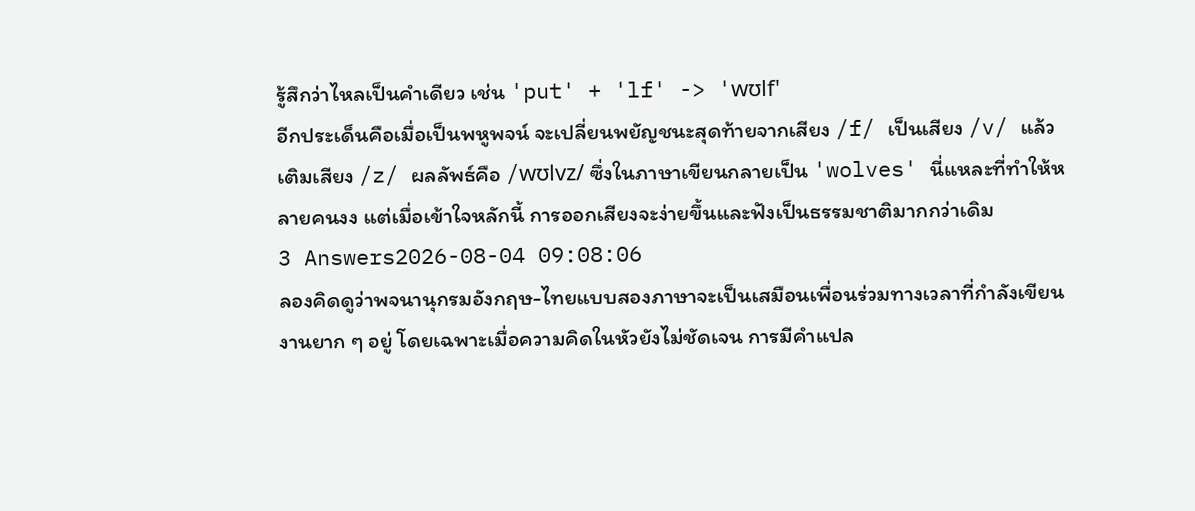รู้สึกว่าไหลเป็นคำเดียว เช่น 'put' + 'lf' -> 'wʊlf'
อีกประเด็นคือเมื่อเป็นพหูพจน์ จะเปลี่ยนพยัญชนะสุดท้ายจากเสียง /f/ เป็นเสียง /v/ แล้วเติมเสียง /z/ ผลลัพธ์คือ /wʊlvz/ ซึ่งในภาษาเขียนกลายเป็น 'wolves' นี่แหละที่ทำให้หลายคนงง แต่เมื่อเข้าใจหลักนี้ การออกเสียงจะง่ายขึ้นและฟังเป็นธรรมชาติมากกว่าเดิม
3 Answers2026-08-04 09:08:06
ลองคิดดูว่าพจนานุกรมอังกฤษ-ไทยแบบสองภาษาจะเป็นเสมือนเพื่อนร่วมทางเวลาที่กำลังเขียนงานยาก ๆ อยู่ โดยเฉพาะเมื่อความคิดในหัวยังไม่ชัดเจน การมีคำแปล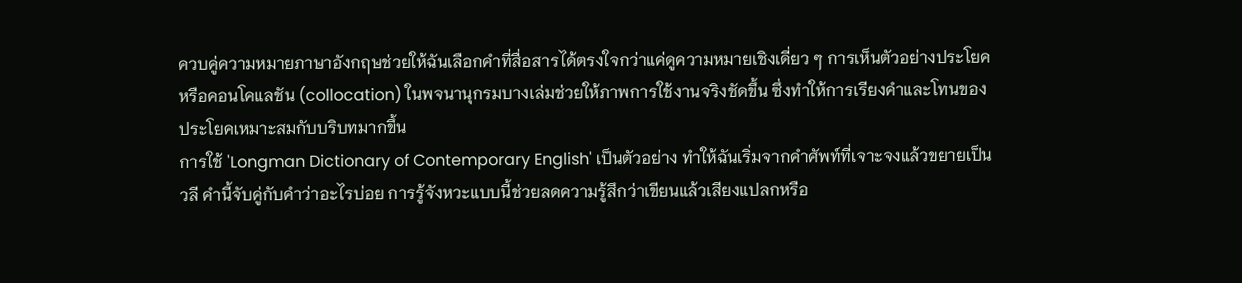ควบคู่ความหมายภาษาอังกฤษช่วยให้ฉันเลือกคำที่สื่อสารได้ตรงใจกว่าแค่ดูความหมายเชิงเดี่ยว ๆ การเห็นตัวอย่างประโยคหรือคอนโคแลชัน (collocation) ในพจนานุกรมบางเล่มช่วยให้ภาพการใช้งานจริงชัดขึ้น ซึ่งทำให้การเรียงคำและโทนของประโยคเหมาะสมกับบริบทมากขึ้น
การใช้ 'Longman Dictionary of Contemporary English' เป็นตัวอย่าง ทำให้ฉันเริ่มจากคำศัพท์ที่เจาะจงแล้วขยายเป็นวลี คำนี้จับคู่กับคำว่าอะไรบ่อย การรู้จังหวะแบบนี้ช่วยลดความรู้สึกว่าเขียนแล้วเสียงแปลกหรือ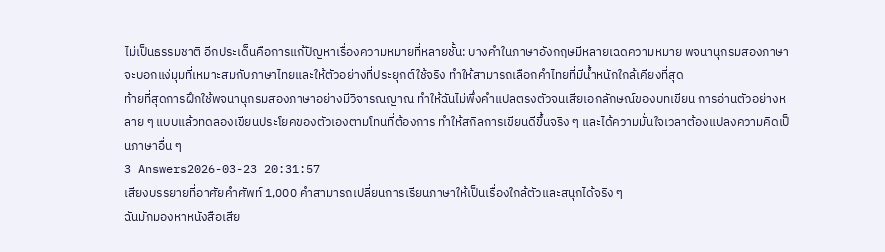ไม่เป็นธรรมชาติ อีกประเด็นคือการแก้ปัญหาเรื่องความหมายที่หลายชั้น: บางคำในภาษาอังกฤษมีหลายเฉดความหมาย พจนานุกรมสองภาษาจะบอกแง่มุมที่เหมาะสมกับภาษาไทยและให้ตัวอย่างที่ประยุกต์ใช้จริง ทำให้สามารถเลือกคำไทยที่มีน้ำหนักใกล้เคียงที่สุด
ท้ายที่สุดการฝึกใช้พจนานุกรมสองภาษาอย่างมีวิจารณญาณ ทำให้ฉันไม่พึ่งคำแปลตรงตัวจนเสียเอกลักษณ์ของบทเขียน การอ่านตัวอย่างหลาย ๆ แบบแล้วทดลองเขียนประโยคของตัวเองตามโทนที่ต้องการ ทำให้สกิลการเขียนดีขึ้นจริง ๆ และได้ความมั่นใจเวลาต้องแปลงความคิดเป็นภาษาอื่น ๆ
3 Answers2026-03-23 20:31:57
เสียงบรรยายที่อาศัยคำศัพท์ 1,000 คำสามารถเปลี่ยนการเรียนภาษาให้เป็นเรื่องใกล้ตัวและสนุกได้จริง ๆ
ฉันมักมองหาหนังสือเสีย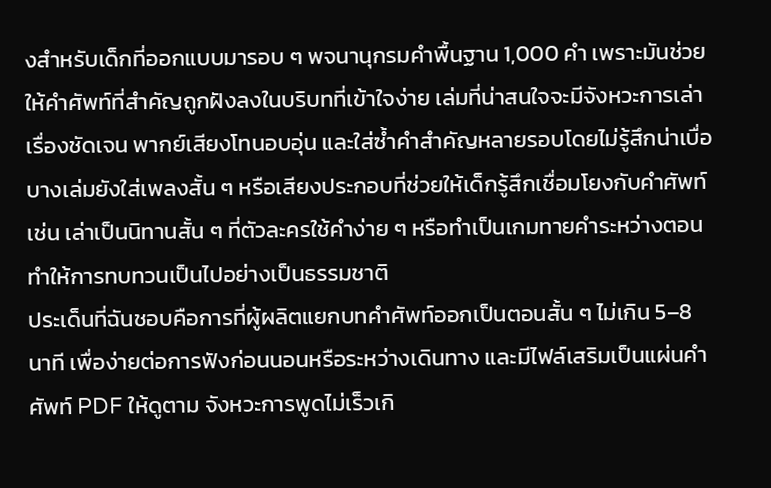งสำหรับเด็กที่ออกแบบมารอบ ๆ พจนานุกรมคำพื้นฐาน 1,000 คำ เพราะมันช่วยให้คำศัพท์ที่สำคัญถูกฝังลงในบริบทที่เข้าใจง่าย เล่มที่น่าสนใจจะมีจังหวะการเล่าเรื่องชัดเจน พากย์เสียงโทนอบอุ่น และใส่ซ้ำคำสำคัญหลายรอบโดยไม่รู้สึกน่าเบื่อ บางเล่มยังใส่เพลงสั้น ๆ หรือเสียงประกอบที่ช่วยให้เด็กรู้สึกเชื่อมโยงกับคำศัพท์ เช่น เล่าเป็นนิทานสั้น ๆ ที่ตัวละครใช้คำง่าย ๆ หรือทำเป็นเกมทายคำระหว่างตอน ทำให้การทบทวนเป็นไปอย่างเป็นธรรมชาติ
ประเด็นที่ฉันชอบคือการที่ผู้ผลิตแยกบทคำศัพท์ออกเป็นตอนสั้น ๆ ไม่เกิน 5–8 นาที เพื่อง่ายต่อการฟังก่อนนอนหรือระหว่างเดินทาง และมีไฟล์เสริมเป็นแผ่นคำศัพท์ PDF ให้ดูตาม จังหวะการพูดไม่เร็วเกิ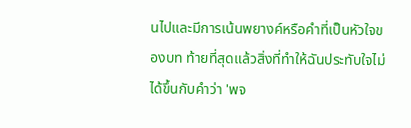นไปและมีการเน้นพยางค์หรือคำที่เป็นหัวใจของบท ท้ายที่สุดแล้วสิ่งที่ทำให้ฉันประทับใจไม่ได้ขึ้นกับคำว่า 'พจ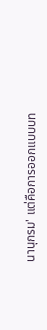นานุกรม' แต่คือการออกแบบบท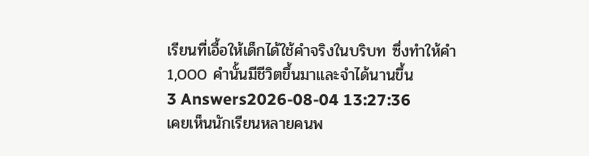เรียนที่เอื้อให้เด็กได้ใช้คำจริงในบริบท ซึ่งทำให้คำ 1,000 คำนั้นมีชีวิตขึ้นมาและจำได้นานขึ้น
3 Answers2026-08-04 13:27:36
เคยเห็นนักเรียนหลายคนพ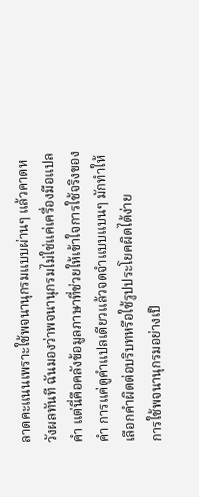ลาดคะแนนเพราะใช้พจนานุกรมแบบผ่านๆ แล้วคาดหวังผลทันที ฉันมองว่าพจนานุกรมไม่ใช่แค่เครื่องมือแปลคำ แต่นี่คือคลังข้อมูลภาษาที่ช่วยให้เข้าใจการใช้จริงของคำ การแค่ดูคำแปลเดียวแล้วจดจำแบบแบนๆ มักทำให้เลือกคำผิดต่อบริบทหรือใช้รูปประโยคผิดได้ง่าย
การใช้พจนานุกรมอย่างเป็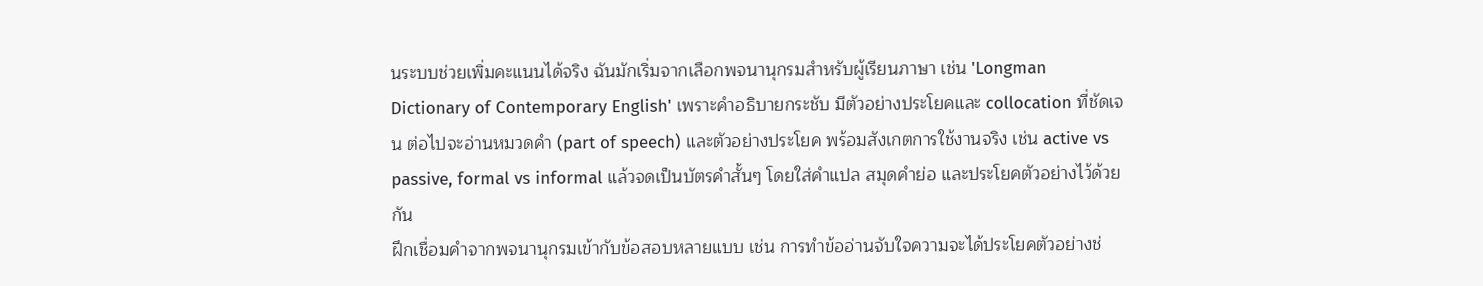นระบบช่วยเพิ่มคะแนนได้จริง ฉันมักเริ่มจากเลือกพจนานุกรมสำหรับผู้เรียนภาษา เช่น 'Longman Dictionary of Contemporary English' เพราะคำอธิบายกระชับ มีตัวอย่างประโยคและ collocation ที่ชัดเจน ต่อไปจะอ่านหมวดคำ (part of speech) และตัวอย่างประโยค พร้อมสังเกตการใช้งานจริง เช่น active vs passive, formal vs informal แล้วจดเป็นบัตรคำสั้นๆ โดยใส่คำแปล สมุดคำย่อ และประโยคตัวอย่างไว้ด้วยกัน
ฝึกเชื่อมคำจากพจนานุกรมเข้ากับข้อสอบหลายแบบ เช่น การทำข้ออ่านจับใจความจะได้ประโยคตัวอย่างช่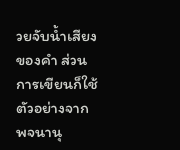วยจับน้ำเสียงของคำ ส่วนการเขียนก็ใช้ตัวอย่างจากพจนานุ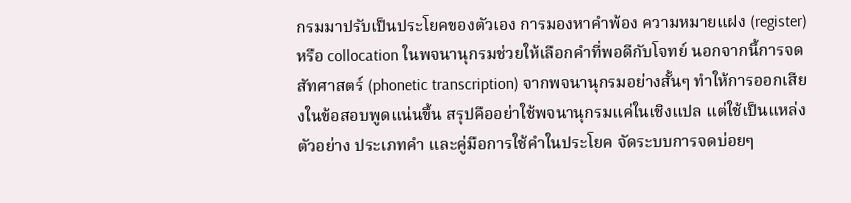กรมมาปรับเป็นประโยคของตัวเอง การมองหาคำพ้อง ความหมายแฝง (register) หรือ collocation ในพจนานุกรมช่วยให้เลือกคำที่พอดีกับโจทย์ นอกจากนี้การจดสัทศาสตร์ (phonetic transcription) จากพจนานุกรมอย่างสั้นๆ ทำให้การออกเสียงในข้อสอบพูดแน่นขึ้น สรุปคืออย่าใช้พจนานุกรมแค่ในเชิงแปล แต่ใช้เป็นแหล่งตัวอย่าง ประเภทคำ และคู่มือการใช้คำในประโยค จัดระบบการจดบ่อยๆ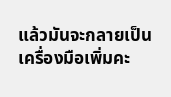แล้วมันจะกลายเป็นเครื่องมือเพิ่มคะ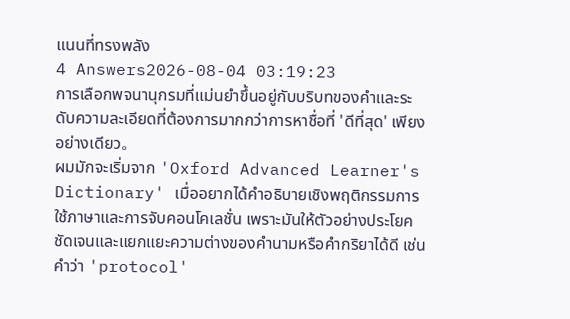แนนที่ทรงพลัง
4 Answers2026-08-04 03:19:23
การเลือกพจนานุกรมที่แม่นยำขึ้นอยู่กับบริบทของคำและระดับความละเอียดที่ต้องการมากกว่าการหาชื่อที่ 'ดีที่สุด' เพียงอย่างเดียว。
ผมมักจะเริ่มจาก 'Oxford Advanced Learner's Dictionary' เมื่ออยากได้คำอธิบายเชิงพฤติกรรมการใช้ภาษาและการจับคอนโคเลชั่น เพราะมันให้ตัวอย่างประโยคชัดเจนและแยกแยะความต่างของคำนามหรือคำกริยาได้ดี เช่น คำว่า 'protocol'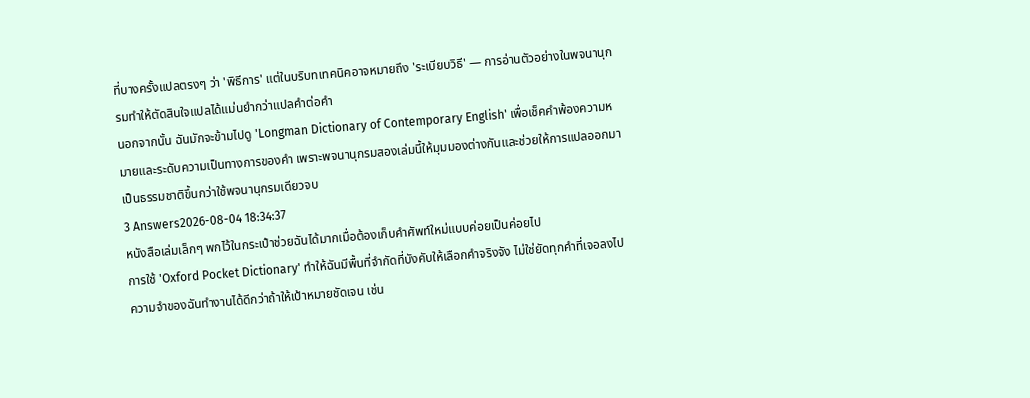ที่บางครั้งแปลตรงๆ ว่า 'พิธีการ' แต่ในบริบทเทคนิคอาจหมายถึง 'ระเบียบวิธี' — การอ่านตัวอย่างในพจนานุกรมทำให้ตัดสินใจแปลได้แม่นยำกว่าแปลคำต่อคำ
นอกจากนั้น ฉันมักจะข้ามไปดู 'Longman Dictionary of Contemporary English' เพื่อเช็คคำพ้องความหมายและระดับความเป็นทางการของคำ เพราะพจนานุกรมสองเล่มนี้ให้มุมมองต่างกันและช่วยให้การแปลออกมาเป็นธรรมชาติขึ้นกว่าใช้พจนานุกรมเดียวจบ
3 Answers2026-08-04 18:34:37
หนังสือเล่มเล็กๆ พกไว้ในกระเป๋าช่วยฉันได้มากเมื่อต้องเก็บคำศัพท์ใหม่แบบค่อยเป็นค่อยไป
การใช้ 'Oxford Pocket Dictionary' ทำให้ฉันมีพื้นที่จำกัดที่บังคับให้เลือกคำจริงจัง ไม่ใช่ยัดทุกคำที่เจอลงไป ความจำของฉันทำงานได้ดีกว่าถ้าให้เป้าหมายชัดเจน เช่น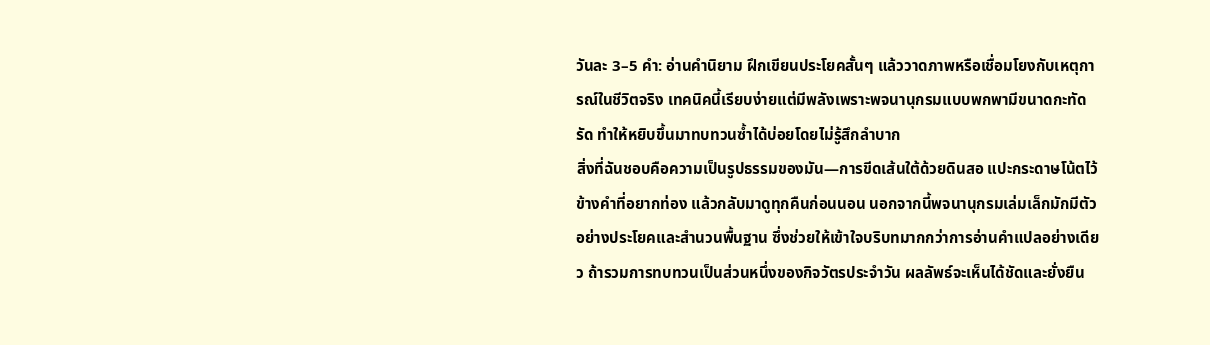วันละ 3–5 คำ: อ่านคำนิยาม ฝึกเขียนประโยคสั้นๆ แล้ววาดภาพหรือเชื่อมโยงกับเหตุการณ์ในชีวิตจริง เทคนิคนี้เรียบง่ายแต่มีพลังเพราะพจนานุกรมแบบพกพามีขนาดกะทัดรัด ทำให้หยิบขึ้นมาทบทวนซ้ำได้บ่อยโดยไม่รู้สึกลำบาก
สิ่งที่ฉันชอบคือความเป็นรูปธรรมของมัน—การขีดเส้นใต้ด้วยดินสอ แปะกระดาษโน้ตไว้ข้างคำที่อยากท่อง แล้วกลับมาดูทุกคืนก่อนนอน นอกจากนี้พจนานุกรมเล่มเล็กมักมีตัวอย่างประโยคและสำนวนพื้นฐาน ซึ่งช่วยให้เข้าใจบริบทมากกว่าการอ่านคำแปลอย่างเดียว ถ้ารวมการทบทวนเป็นส่วนหนึ่งของกิจวัตรประจำวัน ผลลัพธ์จะเห็นได้ชัดและยั่งยืน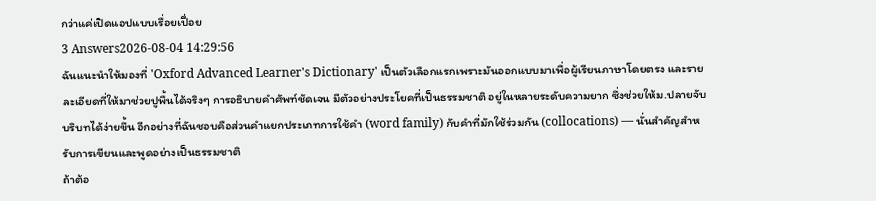กว่าแค่เปิดแอปแบบเรื่อยเปื่อย
3 Answers2026-08-04 14:29:56
ฉันแนะนำให้มองที่ 'Oxford Advanced Learner's Dictionary' เป็นตัวเลือกแรกเพราะมันออกแบบมาเพื่อผู้เรียนภาษาโดยตรง และรายละเอียดที่ให้มาช่วยปูพื้นได้จริงๆ การอธิบายคำศัพท์ชัดเจน มีตัวอย่างประโยคที่เป็นธรรมชาติ อยู่ในหลายระดับความยาก ซึ่งช่วยให้ม.ปลายจับบริบทได้ง่ายขึ้น อีกอย่างที่ฉันชอบคือส่วนคำแยกประเภทการใช้คำ (word family) กับคำที่มักใช้ร่วมกัน (collocations) — นั่นสำคัญสำหรับการเขียนและพูดอย่างเป็นธรรมชาติ
ถ้าต้อ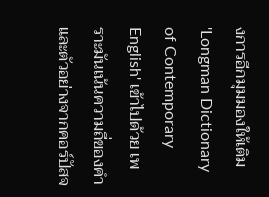งการอีกมุมมองให้เติม 'Longman Dictionary of Contemporary English' เข้าไปด้วย เพราะมันเน้นความถี่ของคำและตัวอย่างจากคอร์ปัสจ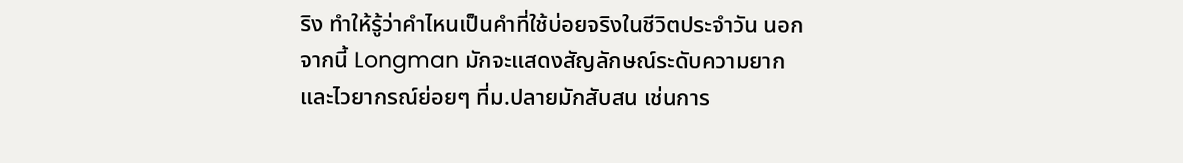ริง ทำให้รู้ว่าคำไหนเป็นคำที่ใช้บ่อยจริงในชีวิตประจำวัน นอกจากนี้ Longman มักจะแสดงสัญลักษณ์ระดับความยากและไวยากรณ์ย่อยๆ ที่ม.ปลายมักสับสน เช่นการ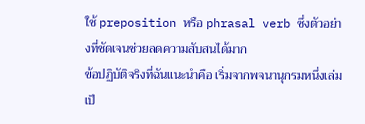ใช้ preposition หรือ phrasal verb ซึ่งตัวอย่างที่ชัดเจนช่วยลดความสับสนได้มาก
ข้อปฏิบัติจริงที่ฉันแนะนำคือ เริ่มจากพจนานุกรมหนึ่งเล่มเป็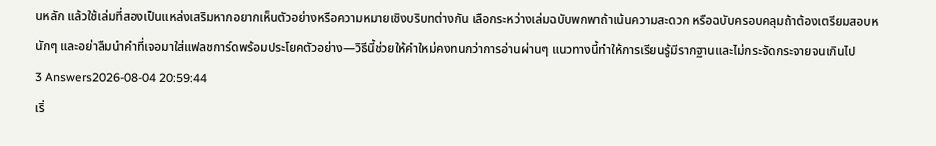นหลัก แล้วใช้เล่มที่สองเป็นแหล่งเสริมหากอยากเห็นตัวอย่างหรือความหมายเชิงบริบทต่างกัน เลือกระหว่างเล่มฉบับพกพาถ้าเน้นความสะดวก หรือฉบับครอบคลุมถ้าต้องเตรียมสอบหนักๆ และอย่าลืมนำคำที่เจอมาใส่แฟลชการ์ดพร้อมประโยคตัวอย่าง—วิธีนี้ช่วยให้คำใหม่คงทนกว่าการอ่านผ่านๆ แนวทางนี้ทำให้การเรียนรู้มีรากฐานและไม่กระจัดกระจายจนเกินไป
3 Answers2026-08-04 20:59:44
เริ่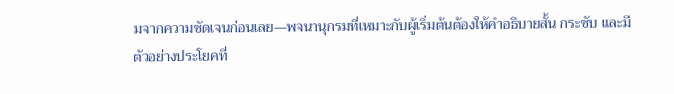มจากความชัดเจนก่อนเลย—พจนานุกรมที่เหมาะกับผู้เริ่มต้นต้องให้คำอธิบายสั้น กระชับ และมีตัวอย่างประโยคที่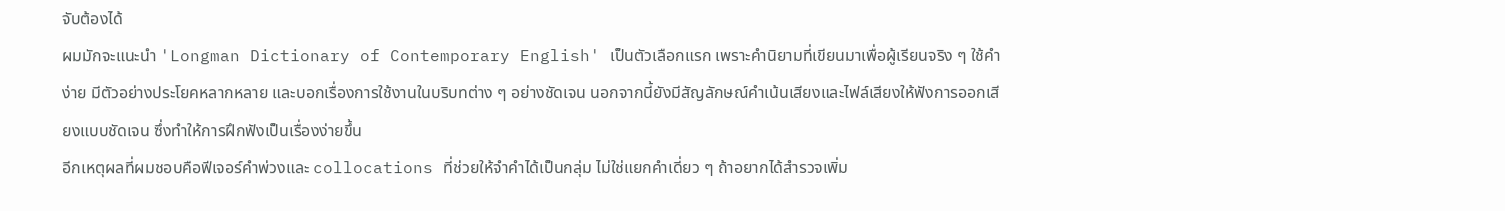จับต้องได้
ผมมักจะแนะนำ 'Longman Dictionary of Contemporary English' เป็นตัวเลือกแรก เพราะคำนิยามที่เขียนมาเพื่อผู้เรียนจริง ๆ ใช้คำง่าย มีตัวอย่างประโยคหลากหลาย และบอกเรื่องการใช้งานในบริบทต่าง ๆ อย่างชัดเจน นอกจากนี้ยังมีสัญลักษณ์คำเน้นเสียงและไฟล์เสียงให้ฟังการออกเสียงแบบชัดเจน ซึ่งทำให้การฝึกฟังเป็นเรื่องง่ายขึ้น
อีกเหตุผลที่ผมชอบคือฟีเจอร์คำพ่วงและ collocations ที่ช่วยให้จำคำได้เป็นกลุ่ม ไม่ใช่แยกคำเดี่ยว ๆ ถ้าอยากได้สำรวจเพิ่ม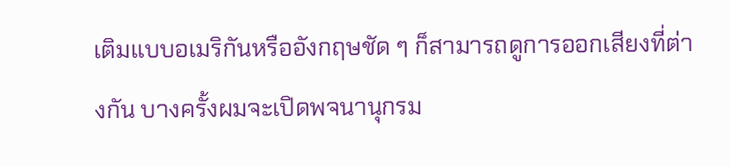เติมแบบอเมริกันหรืออังกฤษชัด ๆ ก็สามารถดูการออกเสียงที่ต่างกัน บางครั้งผมจะเปิดพจนานุกรม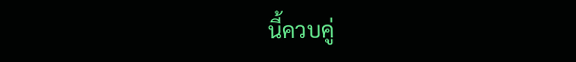นี้ควบคู่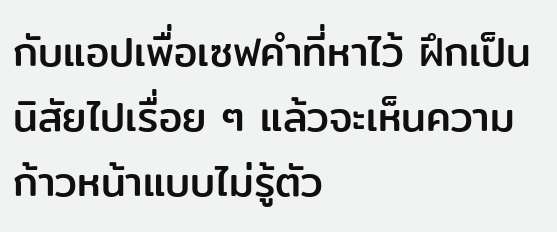กับแอปเพื่อเซฟคำที่หาไว้ ฝึกเป็นนิสัยไปเรื่อย ๆ แล้วจะเห็นความก้าวหน้าแบบไม่รู้ตัว